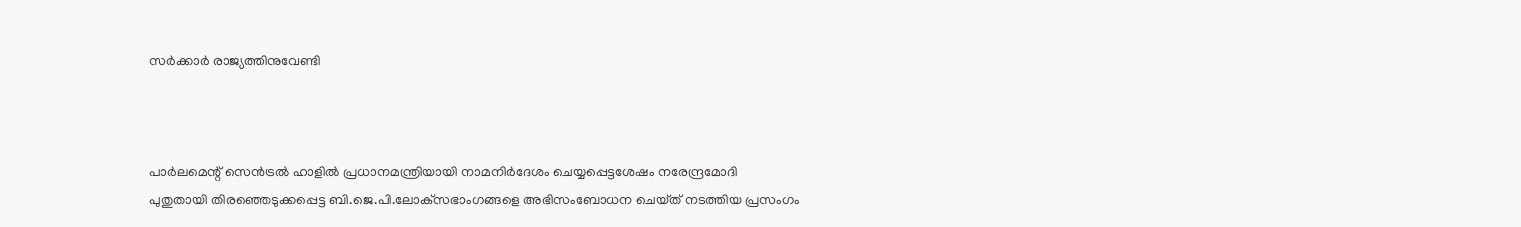സര്‍ക്കാര്‍ രാജ്യത്തിനുവേണ്ടി



പാര്‍ലമെന്റ്‌ സെന്‍ട്രല്‍ ഹാളില്‍ പ്രധാനമന്ത്രിയായി നാമനിര്‍ദേശം ചെയ്യപ്പെട്ടശേഷം നരേന്ദ്രമോദി
പുതുതായി തിരഞ്ഞെടുക്കപ്പെട്ട ബി.ജെ.പി.ലോക്‌സഭാംഗങ്ങളെ അഭിസംബോധന ചെയ്‌ത്‌ നടത്തിയ പ്രസംഗം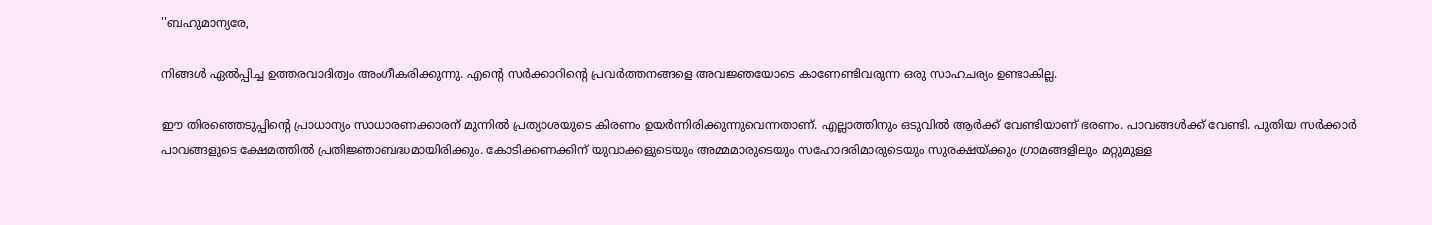''ബഹുമാന്യരേ,

നിങ്ങള്‍ ഏല്‍പ്പിച്ച ഉത്തരവാദിത്വം അംഗീകരിക്കുന്നു. എന്റെ സര്‍ക്കാറിന്റെ പ്രവര്‍ത്തനങ്ങളെ അവജ്ഞയോടെ കാണേണ്ടിവരുന്ന ഒരു സാഹചര്യം ഉണ്ടാകില്ല.

ഈ തിരഞ്ഞെടുപ്പിന്റെ പ്രാധാന്യം സാധാരണക്കാരന്‌ മുന്നില്‍ പ്രത്യാശയുടെ കിരണം ഉയര്‍ന്നിരിക്കുന്നുവെന്നതാണ്‌. എല്ലാത്തിനും ഒടുവില്‍ ആര്‍ക്ക്‌ വേണ്ടിയാണ്‌ ഭരണം. പാവങ്ങള്‍ക്ക്‌ വേണ്ടി. പുതിയ സര്‍ക്കാര്‍ പാവങ്ങളുടെ ക്ഷേമത്തില്‍ പ്രതിജ്ഞാബദ്ധമായിരിക്കും. കോടിക്കണക്കിന്‌ യുവാക്കളുടെയും അമ്മമാരുടെയും സഹോദരിമാരുടെയും സുരക്ഷയ്‌ക്കും ഗ്രാമങ്ങളിലും മറ്റുമുള്ള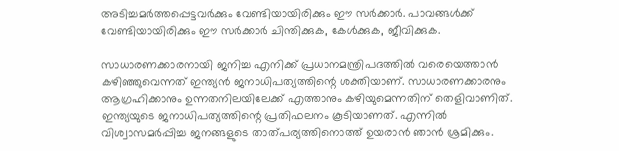അടിച്ചമര്‍ത്തപ്പെട്ടവര്‍ക്കും വേണ്ടിയായിരിക്കും ഈ സര്‍ക്കാര്‍. പാവങ്ങള്‍ക്ക്‌ വേണ്ടിയായിരിക്കും ഈ സര്‍ക്കാര്‍ ചിന്തിക്കുക, കേള്‍ക്കുക, ജീവിക്കുക.

സാധാരണക്കാരനായി ജനിച്ച എനിക്ക്‌ പ്രധാനമന്ത്രിപദത്തില്‍ വരെയെത്താന്‍ കഴിഞ്ഞുവെന്നത്‌ ഇന്ത്യന്‍ ജനാധിപത്യത്തിന്റെ ശക്തിയാണ്‌. സാധാരണക്കാരനും ആഗ്രഹിക്കാനും ഉന്നതനിലയിലേക്ക്‌ എത്താനും കഴിയുമെന്നതിന്‌ തെളിവാണിത്‌. ഇന്ത്യയുടെ ജനാധിപത്യത്തിന്റെ പ്രതിഫലനം കൂടിയാണത്‌. എന്നില്‍ വിശ്വാസമര്‍പ്പിച്ച ജനങ്ങളുടെ താത്‌പര്യത്തിനൊത്ത്‌ ഉയരാന്‍ ഞാന്‍ ശ്രമിക്കും.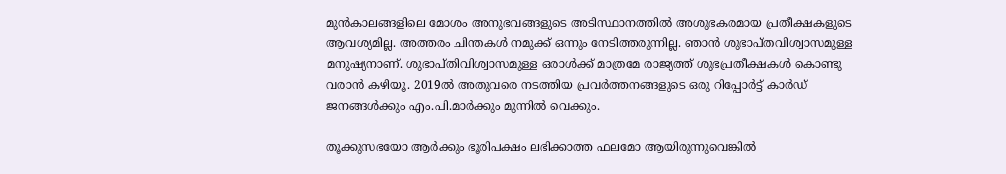മുന്‍കാലങ്ങളിലെ മോശം അനുഭവങ്ങളുടെ അടിസ്ഥാനത്തില്‍ അശുഭകരമായ പ്രതീക്ഷകളുടെ ആവശ്യമില്ല. അത്തരം ചിന്തകള്‍ നമുക്ക്‌ ഒന്നും നേടിത്തരുന്നില്ല. ഞാന്‍ ശുഭാപ്‌തവിശ്വാസമുള്ള മനുഷ്യനാണ്‌. ശുഭാപ്‌തിവിശ്വാസമുള്ള ഒരാള്‍ക്ക്‌ മാത്രമേ രാജ്യത്ത്‌ ശുഭപ്രതീക്ഷകള്‍ കൊണ്ടു വരാന്‍ കഴിയൂ. 2019ല്‍ അതുവരെ നടത്തിയ പ്രവര്‍ത്തനങ്ങളുടെ ഒരു റിപ്പോര്‍ട്ട്‌ കാര്‍ഡ്‌ ജനങ്ങള്‍ക്കും എം.പി.മാര്‍ക്കും മുന്നില്‍ വെക്കും.

തൂക്കുസഭയോ ആര്‍ക്കും ഭൂരിപക്ഷം ലഭിക്കാത്ത ഫലമോ ആയിരുന്നുവെങ്കില്‍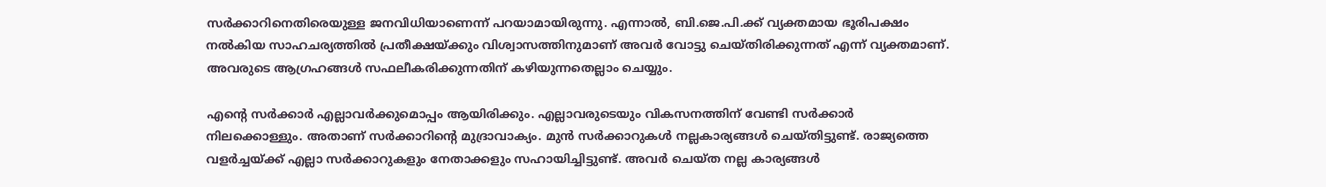സര്‍ക്കാറിനെതിരെയുള്ള ജനവിധിയാണെന്ന്‌ പറയാമായിരുന്നു. എന്നാല്‍, ബി.ജെ.പി.ക്ക്‌ വ്യക്തമായ ഭൂരിപക്ഷം നല്‍കിയ സാഹചര്യത്തില്‍ പ്രതീക്ഷയ്‌ക്കും വിശ്വാസത്തിനുമാണ്‌ അവര്‍ വോട്ടു ചെയ്‌തിരിക്കുന്നത്‌ എന്ന്‌ വ്യക്തമാണ്‌. അവരുടെ ആഗ്രഹങ്ങള്‍ സഫലീകരിക്കുന്നതിന്‌ കഴിയുന്നതെല്ലാം ചെയ്യും.

എന്റെ സര്‍ക്കാര്‍ എല്ലാവര്‍ക്കുമൊപ്പം ആയിരിക്കും. എല്ലാവരുടെയും വികസനത്തിന്‌ വേണ്ടി സര്‍ക്കാര്‍ നിലക്കൊള്ളും. അതാണ്‌ സര്‍ക്കാറിന്റെ മുദ്രാവാക്യം. മുന്‍ സര്‍ക്കാറുകള്‍ നല്ലകാര്യങ്ങള്‍ ചെയ്‌തിട്ടുണ്ട്‌. രാജ്യത്തെ വളര്‍ച്ചയ്‌ക്ക്‌ എല്ലാ സര്‍ക്കാറുകളും നേതാക്കളും സഹായിച്ചിട്ടുണ്ട്‌. അവര്‍ ചെയ്‌ത നല്ല കാര്യങ്ങള്‍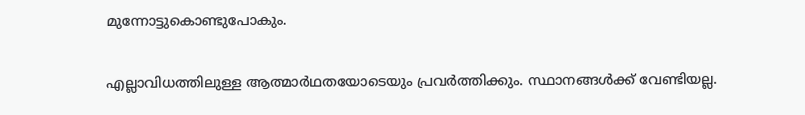മുന്നോട്ടുകൊണ്ടുപോകും.

എല്ലാവിധത്തിലുള്ള ആത്മാര്‍ഥതയോടെയും പ്രവര്‍ത്തിക്കും. സ്ഥാനങ്ങള്‍ക്ക്‌ വേണ്ടിയല്ല.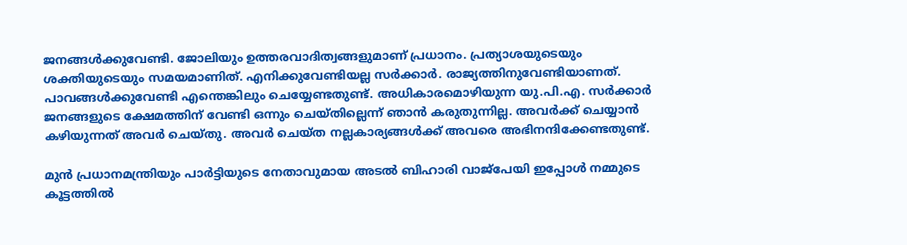ജനങ്ങള്‍ക്കുവേണ്ടി. ജോലിയും ഉത്തരവാദിത്വങ്ങളുമാണ്‌ പ്രധാനം. പ്രത്യാശയുടെയും ശക്തിയുടെയും സമയമാണിത്‌. എനിക്കുവേണ്ടിയല്ല സര്‍ക്കാര്‍. രാജ്യത്തിനുവേണ്ടിയാണത്‌. പാവങ്ങള്‍ക്കുവേണ്ടി എന്തെങ്കിലും ചെയ്യേണ്ടതുണ്ട്‌. അധികാരമൊഴിയുന്ന യു.പി.എ. സര്‍ക്കാര്‍ ജനങ്ങളുടെ ക്ഷേമത്തിന്‌ വേണ്ടി ഒന്നും ചെയ്‌തില്ലെന്ന്‌ ഞാന്‍ കരുതുന്നില്ല. അവര്‍ക്ക്‌ ചെയ്യാന്‍ കഴിയുന്നത്‌ അവര്‍ ചെയ്‌തു. അവര്‍ ചെയ്‌ത നല്ലകാര്യങ്ങള്‍ക്ക്‌ അവരെ അഭിനന്ദിക്കേണ്ടതുണ്ട്‌.

മുന്‍ പ്രധാനമന്ത്രിയും പാര്‍ട്ടിയുടെ നേതാവുമായ അടല്‍ ബിഹാരി വാജ്‌പേയി ഇപ്പോള്‍ നമ്മുടെ കൂട്ടത്തില്‍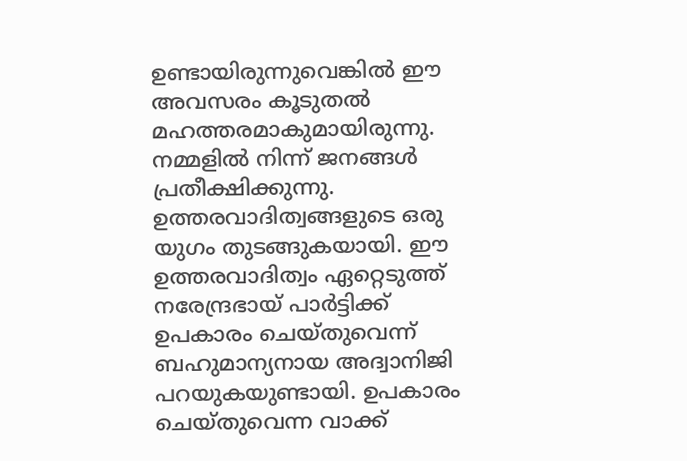ഉണ്ടായിരുന്നുവെങ്കില്‍ ഈ അവസരം കൂടുതല്‍ മഹത്തരമാകുമായിരുന്നു. നമ്മളില്‍ നിന്ന്‌ ജനങ്ങള്‍ പ്രതീക്ഷിക്കുന്നു. ഉത്തരവാദിത്വങ്ങളുടെ ഒരു യുഗം തുടങ്ങുകയായി. ഈ ഉത്തരവാദിത്വം ഏറ്റെടുത്ത്‌ നരേന്ദ്രഭായ്‌ പാര്‍ട്ടിക്ക്‌ ഉപകാരം ചെയ്‌തുവെന്ന്‌ ബഹുമാന്യനായ അദ്വാനിജി പറയുകയുണ്ടായി. ഉപകാരം ചെയ്‌തുവെന്ന വാക്ക്‌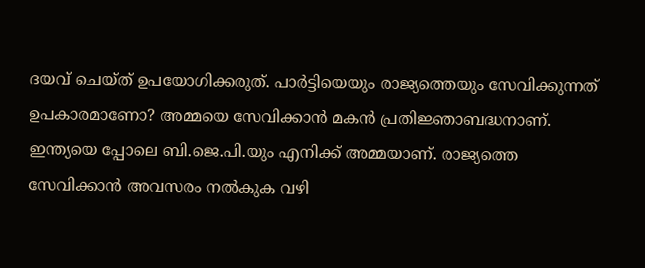ദയവ്‌ ചെയ്‌ത്‌ ഉപയോഗിക്കരുത്‌. പാര്‍ട്ടിയെയും രാജ്യത്തെയും സേവിക്കുന്നത്‌ ഉപകാരമാണോ? അമ്മയെ സേവിക്കാന്‍ മകന്‍ പ്രതിജ്ഞാബദ്ധനാണ്‌. ഇന്ത്യയെ പ്പോലെ ബി.ജെ.പി.യും എനിക്ക്‌ അമ്മയാണ്‌. രാജ്യത്തെ സേവിക്കാന്‍ അവസരം നല്‍കുക വഴി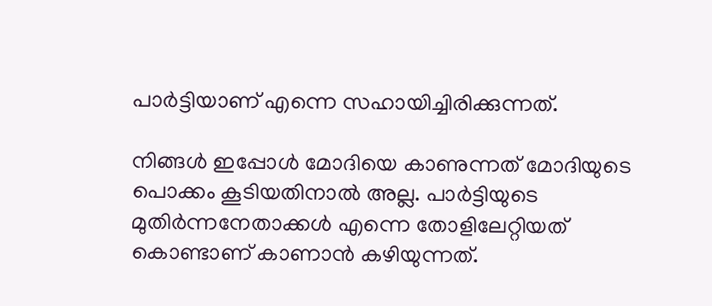പാര്‍ട്ടിയാണ്‌ എന്നെ സഹായിച്ചിരിക്കുന്നത്‌.

നിങ്ങള്‍ ഇപ്പോള്‍ മോദിയെ കാണുന്നത്‌ മോദിയുടെ പൊക്കം കൂടിയതിനാല്‍ അല്ല. പാര്‍ട്ടിയുടെ മുതിര്‍ന്നനേതാക്കള്‍ എന്നെ തോളിലേറ്റിയത്‌ കൊണ്ടാണ്‌ കാണാന്‍ കഴിയുന്നത്‌.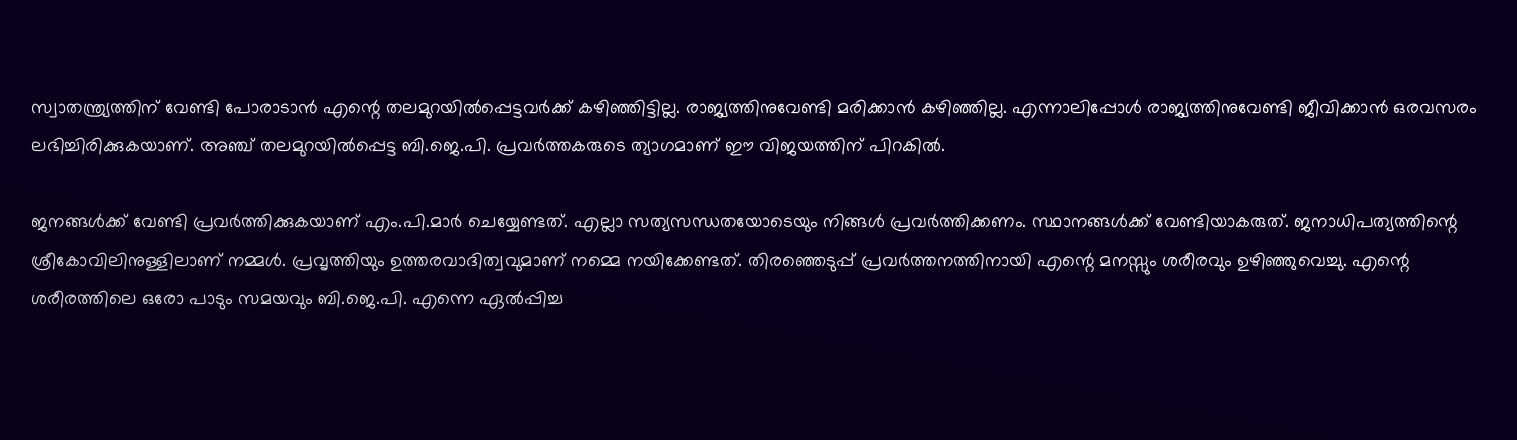സ്വാതന്ത്ര്യത്തിന്‌ വേണ്ടി പോരാടാന്‍ എന്റെ തലമുറയില്‍പ്പെട്ടവര്‍ക്ക്‌ കഴിഞ്ഞിട്ടില്ല. രാജ്യത്തിനുവേണ്ടി മരിക്കാന്‍ കഴിഞ്ഞില്ല. എന്നാലിപ്പോള്‍ രാജ്യത്തിനുവേണ്ടി ജീവിക്കാന്‍ ഒരവസരം ലഭിച്ചിരിക്കുകയാണ്‌. അഞ്ച്‌ തലമുറയില്‍പ്പെട്ട ബി.ജെ.പി. പ്രവര്‍ത്തകരുടെ ത്യാഗമാണ്‌ ഈ വിജയത്തിന്‌ പിറകില്‍.

ജനങ്ങള്‍ക്ക്‌ വേണ്ടി പ്രവര്‍ത്തിക്കുകയാണ്‌ എം.പി.മാര്‍ ചെയ്യേണ്ടത്‌. എല്ലാ സത്യസന്ധതയോടെയും നിങ്ങള്‍ പ്രവര്‍ത്തിക്കണം. സ്ഥാനങ്ങള്‍ക്ക്‌ വേണ്ടിയാകരുത്‌. ജനാധിപത്യത്തിന്റെ ശ്രീകോവിലിനുള്ളിലാണ്‌ നമ്മള്‍. പ്രവൃത്തിയും ഉത്തരവാദിത്വവുമാണ്‌ നമ്മെ നയിക്കേണ്ടത്‌. തിരഞ്ഞെടുപ്പ്‌ പ്രവര്‍ത്തനത്തിനായി എന്റെ മനസ്സും ശരീരവും ഉഴിഞ്ഞുവെച്ചു. എന്റെ ശരീരത്തിലെ ഒരോ പാടും സമയവും ബി.ജെ.പി. എന്നെ ഏല്‍പ്പിച്ച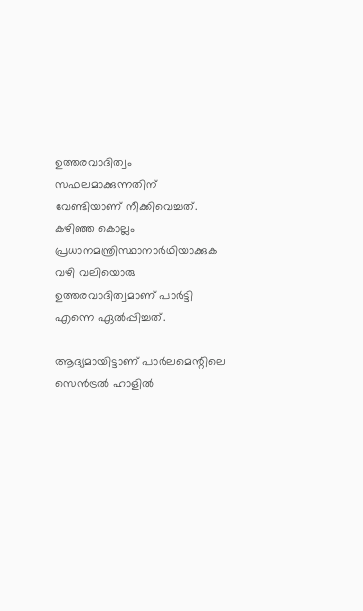ഉത്തരവാദിത്വം സഫലമാക്കുന്നതിന്‌ വേണ്ടിയാണ്‌ നീക്കിവെച്ചത്‌. കഴിഞ്ഞ കൊല്ലം പ്രധാനമന്ത്രിസ്ഥാനാര്‍ഥിയാക്കുക വഴി വലിയൊരു ഉത്തരവാദിത്വമാണ്‌ പാര്‍ട്ടി എന്നെ ഏല്‍പ്പിച്ചത്‌.

ആദ്യമായിട്ടാണ്‌ പാര്‍ലമെന്റിലെ സെന്‍ട്രല്‍ ഹാളില്‍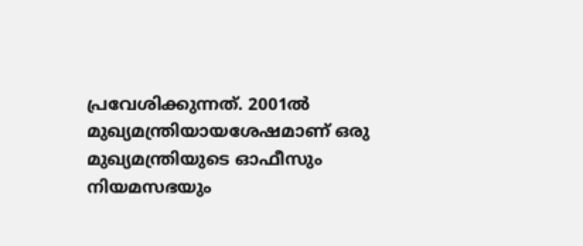പ്രവേശിക്കുന്നത്‌. 2001ല്‍ മുഖ്യമന്ത്രിയായശേഷമാണ്‌ ഒരു മുഖ്യമന്ത്രിയുടെ ഓഫീസും നിയമസഭയും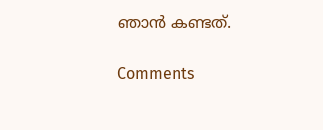ഞാന്‍ കണ്ടത്‌.

Comments